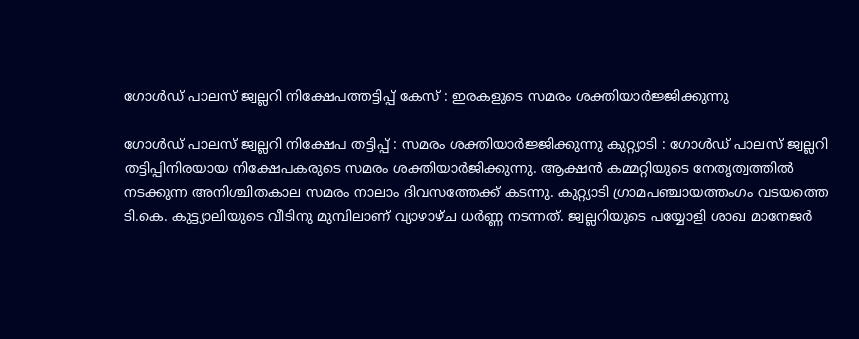ഗോൾഡ് പാലസ് ജ്വല്ലറി നിക്ഷേപത്തട്ടിപ്പ് കേസ് : ഇരകളുടെ സമരം ശക്തിയാർജ്ജിക്കുന്നു

ഗോൾഡ് പാലസ് ജ്വല്ലറി നിക്ഷേപ തട്ടിപ്പ് : സമരം ശക്തിയാർജ്ജിക്കുന്നു കുറ്റ്യാടി : ഗോൾഡ് പാലസ് ജ്വല്ലറി തട്ടിപ്പിനിരയായ നിക്ഷേപകരുടെ സമരം ശക്തിയാർജിക്കുന്നു. ആക്ഷൻ കമ്മറ്റിയുടെ നേതൃത്വത്തിൽ നടക്കുന്ന അനിശ്ചിതകാല സമരം നാലാം ദിവസത്തേക്ക് കടന്നു. കുറ്റ്യാടി ഗ്രാമപഞ്ചായത്തംഗം വടയത്തെ ടി.കെ. കുട്ട്യാലിയുടെ വീടിനു മുമ്പിലാണ് വ്യാഴാഴ്ച ധർണ്ണ നടന്നത്. ജ്വല്ലറിയുടെ പയ്യോളി ശാഖ മാനേജർ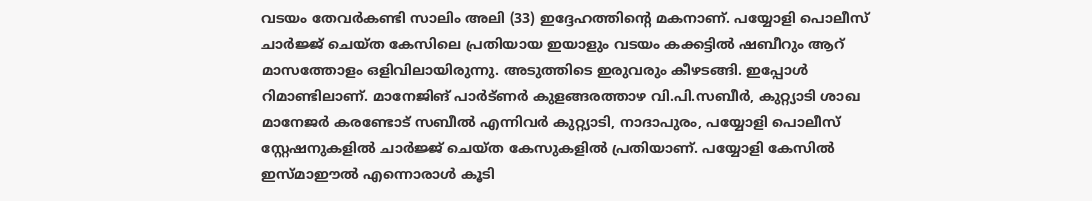വടയം തേവർകണ്ടി സാലിം അലി (33) ഇദ്ദേഹത്തിന്റെ മകനാണ്. പയ്യോളി പൊലീസ് ചാർജ്ജ് ചെയ്ത കേസിലെ പ്രതിയായ ഇയാളും വടയം കക്കട്ടിൽ ഷബീറും ആറ് മാസത്തോളം ഒളിവിലായിരുന്നു. അടുത്തിടെ ഇരുവരും കീഴടങ്ങി. ഇപ്പോൾ റിമാണ്ടിലാണ്. മാനേജിങ് പാർട്ണർ കുളങ്ങരത്താഴ വി.പി.സബീർ, കുറ്റ്യാടി ശാഖ മാനേജർ കരണ്ടോട് സബീൽ എന്നിവർ കുറ്റ്യാടി, നാദാപുരം, പയ്യോളി പൊലീസ് സ്റ്റേഷനുകളിൽ ചാർജ്ജ് ചെയ്ത കേസുകളിൽ പ്രതിയാണ്. പയ്യോളി കേസിൽ ഇസ്മാഈൽ എന്നൊരാൾ കൂടി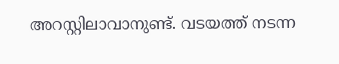അറസ്റ്റിലാവാനുണ്ട്. വടയത്ത് നടന്ന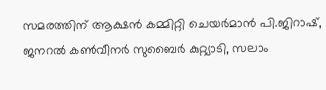സമരത്തിന് ആക്ഷൻ കമ്മിറ്റി ചെയർമാൻ പി.ജിറാഷ്, ജനറൽ കൺവീനർ സുബൈർ കുറ്റ്യാടി, സലാം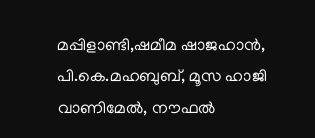മപ്പിളാണ്ടി,ഷമീമ ഷാജഹാൻ, പി.കെ.മഹബുബ്, മൂസ ഹാജി വാണിമേൽ, നൗഫൽ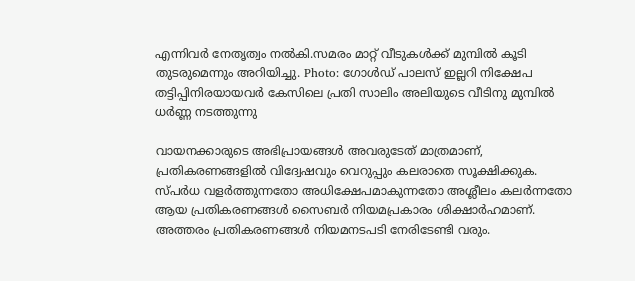എന്നിവർ നേതൃത്വം നൽകി.സമരം മാറ്റ് വീടുകൾക്ക് മുമ്പിൽ കൂടി തുടരുമെന്നും അറിയിച്ചു. Photo: ഗോൾഡ് പാലസ് ഇല്ലറി നിക്ഷേപ തട്ടിപ്പിനിരയായവർ കേസിലെ പ്രതി സാലിം അലിയുടെ വീടിനു മുമ്പിൽ ധർണ്ണ നടത്തുന്നു

വായനക്കാരുടെ അഭിപ്രായങ്ങള്‍ അവരുടേത് മാത്രമാണ്, പ്രതികരണങ്ങളിൽ വിദ്വേഷവും വെറുപ്പും കലരാതെ സൂക്ഷിക്കുക. സ്പർധ വളർത്തുന്നതോ അധിക്ഷേപമാകുന്നതോ അശ്ലീലം കലർന്നതോ ആയ പ്രതികരണങ്ങൾ സൈബർ നിയമപ്രകാരം ശിക്ഷാർഹമാണ്. അത്തരം പ്രതികരണങ്ങൾ നിയമനടപടി നേരിടേണ്ടി വരും.